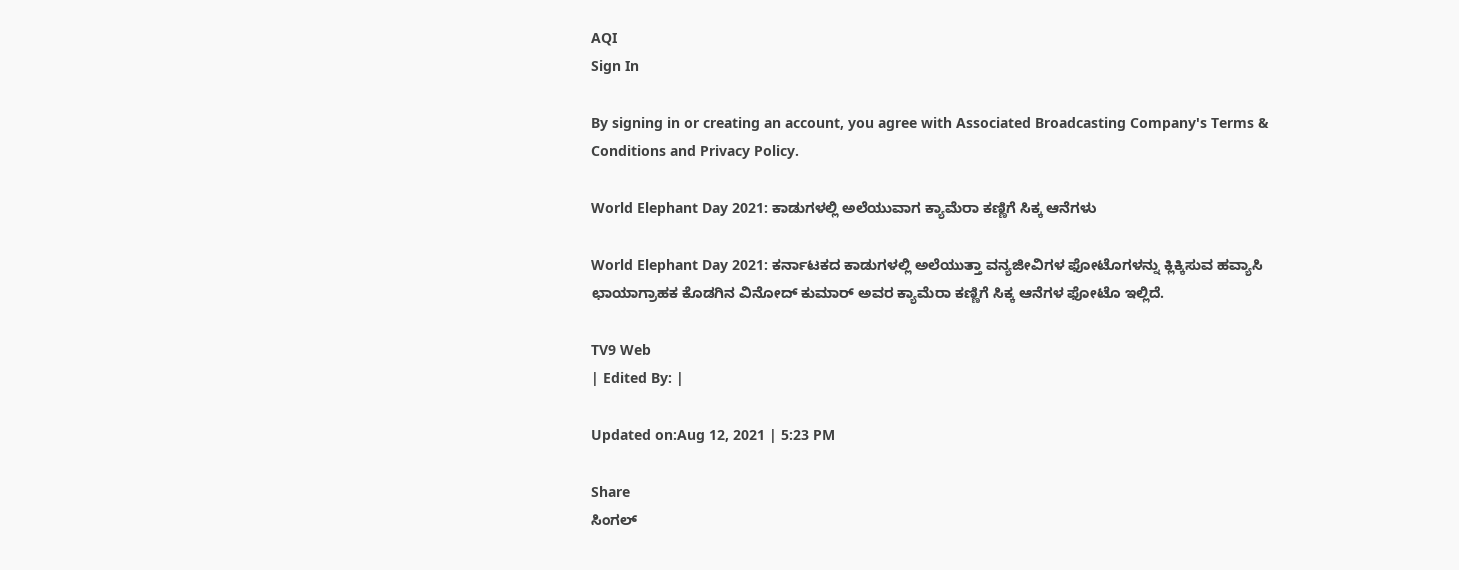AQI
Sign In

By signing in or creating an account, you agree with Associated Broadcasting Company's Terms & Conditions and Privacy Policy.

World Elephant Day 2021: ಕಾಡುಗಳಲ್ಲಿ ಅಲೆಯುವಾಗ ಕ್ಯಾಮೆರಾ ಕಣ್ಣಿಗೆ ಸಿಕ್ಕ ಆನೆಗಳು

World Elephant Day 2021: ಕರ್ನಾಟಕದ ಕಾಡುಗಳಲ್ಲಿ ಅಲೆಯುತ್ತಾ ವನ್ಯಜೀವಿಗಳ ಫೋಟೊಗಳನ್ನು ಕ್ಲಿಕ್ಕಿಸುವ ಹವ್ಯಾಸಿ ಛಾಯಾಗ್ರಾಹಕ ಕೊಡಗಿನ ವಿನೋದ್ ಕುಮಾರ್ ಅವರ ಕ್ಯಾಮೆರಾ ಕಣ್ಣಿಗೆ ಸಿಕ್ಕ ಆನೆಗಳ ಫೋಟೊ ಇಲ್ಲಿದೆ.

TV9 Web
| Edited By: |

Updated on:Aug 12, 2021 | 5:23 PM

Share
ಸಿಂಗಲ್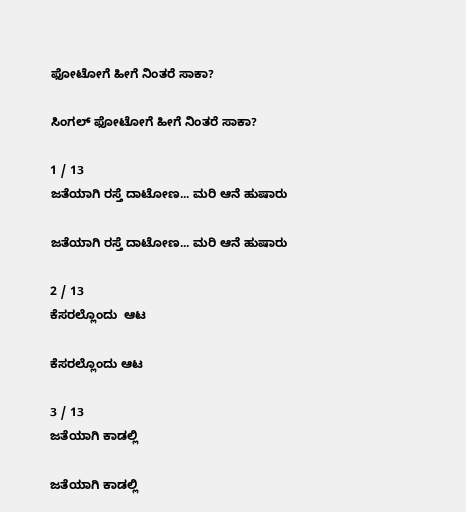ಫೋಟೋಗೆ ಹೀಗೆ ನಿಂತರೆ ಸಾಕಾ?

ಸಿಂಗಲ್ ಫೋಟೋಗೆ ಹೀಗೆ ನಿಂತರೆ ಸಾಕಾ?

1 / 13
ಜತೆಯಾಗಿ ರಸ್ತೆ ದಾಟೋಣ... ಮರಿ ಆನೆ ಹುಷಾರು

ಜತೆಯಾಗಿ ರಸ್ತೆ ದಾಟೋಣ... ಮರಿ ಆನೆ ಹುಷಾರು

2 / 13
ಕೆಸರಲ್ಲೊಂದು  ಆಟ

ಕೆಸರಲ್ಲೊಂದು ಆಟ

3 / 13
ಜತೆಯಾಗಿ ಕಾಡಲ್ಲಿ

ಜತೆಯಾಗಿ ಕಾಡಲ್ಲಿ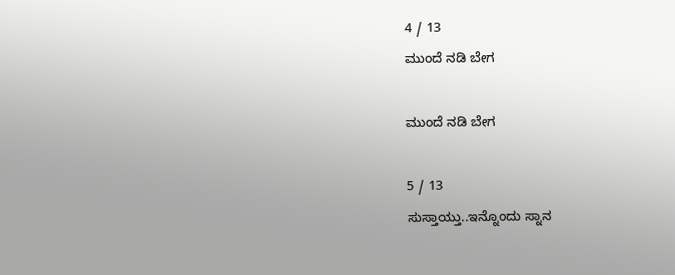4 / 13
ಮುಂದೆ ನಡಿ ಬೇಗ

ಮುಂದೆ ನಡಿ ಬೇಗ

5 / 13
ಸುಸ್ತಾಯ್ತು..ಇನ್ನೊಂದು ಸ್ನಾನ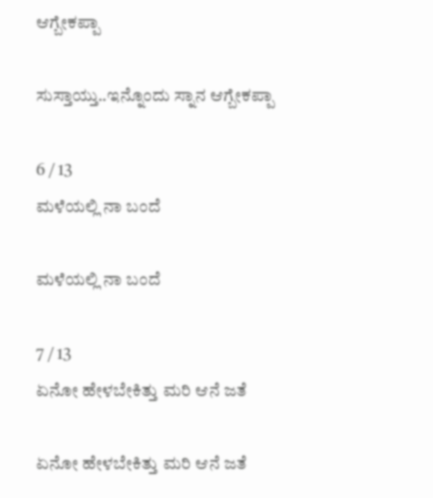ಆಗ್ಬೇಕಪ್ಪಾ

ಸುಸ್ತಾಯ್ತು..ಇನ್ನೊಂದು ಸ್ನಾನ ಆಗ್ಬೇಕಪ್ಪಾ

6 / 13
ಮಳೆಯಲ್ಲಿ ನಾ ಬಂದೆ

ಮಳೆಯಲ್ಲಿ ನಾ ಬಂದೆ

7 / 13
ಏನೋ ಹೇಳಬೇಕಿತ್ತು ಮರಿ ಆನೆ ಜತೆ

ಏನೋ ಹೇಳಬೇಕಿತ್ತು ಮರಿ ಆನೆ ಜತೆ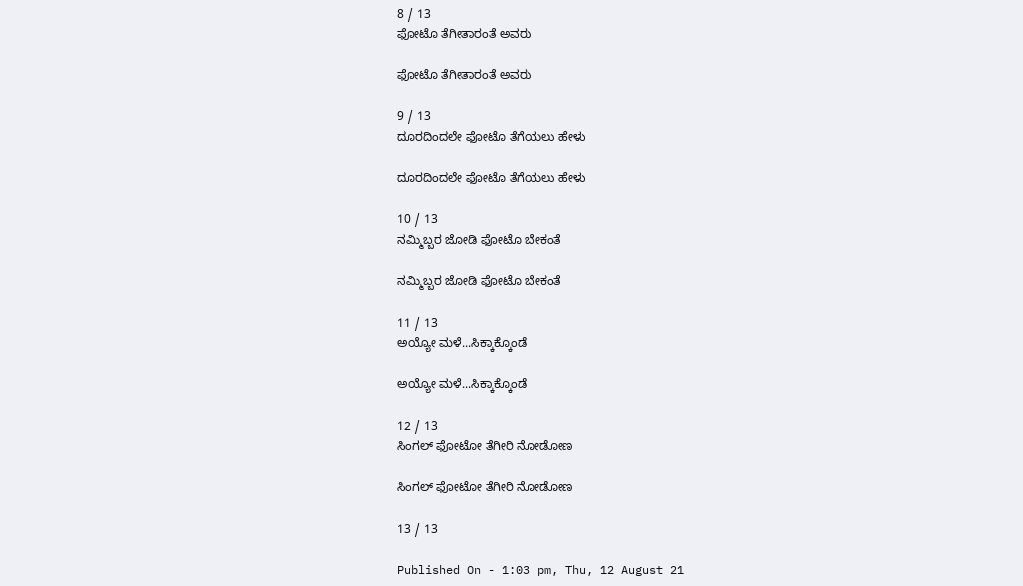8 / 13
ಫೋಟೊ ತೆಗೀತಾರಂತೆ ಅವರು

ಫೋಟೊ ತೆಗೀತಾರಂತೆ ಅವರು

9 / 13
ದೂರದಿಂದಲೇ ಫೋಟೊ ತೆಗೆಯಲು ಹೇಳು

ದೂರದಿಂದಲೇ ಫೋಟೊ ತೆಗೆಯಲು ಹೇಳು

10 / 13
ನಮ್ಮಿಬ್ಬರ ಜೋಡಿ ಫೋಟೊ ಬೇಕಂತೆ

ನಮ್ಮಿಬ್ಬರ ಜೋಡಿ ಫೋಟೊ ಬೇಕಂತೆ

11 / 13
ಅಯ್ಯೋ ಮಳೆ...ಸಿಕ್ಕಾಕ್ಕೊಂಡೆ

ಅಯ್ಯೋ ಮಳೆ...ಸಿಕ್ಕಾಕ್ಕೊಂಡೆ

12 / 13
ಸಿಂಗಲ್ ಫೋಟೋ ತೆಗೀರಿ ನೋಡೋಣ

ಸಿಂಗಲ್ ಫೋಟೋ ತೆಗೀರಿ ನೋಡೋಣ

13 / 13

Published On - 1:03 pm, Thu, 12 August 21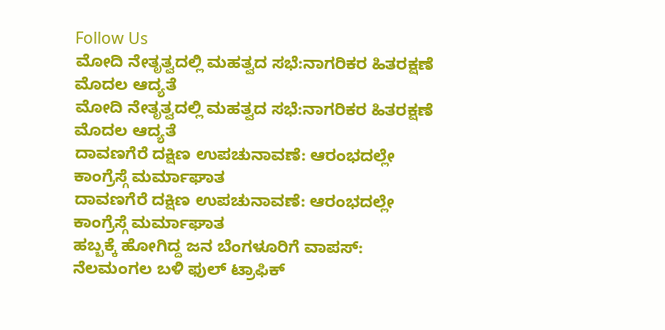Follow Us
ಮೋದಿ ನೇತೃತ್ವದಲ್ಲಿ ಮಹತ್ವದ ಸಭೆ:ನಾಗರಿಕರ ಹಿತರಕ್ಷಣೆ ಮೊದಲ ಆದ್ಯತೆ
ಮೋದಿ ನೇತೃತ್ವದಲ್ಲಿ ಮಹತ್ವದ ಸಭೆ:ನಾಗರಿಕರ ಹಿತರಕ್ಷಣೆ ಮೊದಲ ಆದ್ಯತೆ
ದಾವಣಗೆರೆ ದಕ್ಷಿಣ ಉಪಚುನಾವಣೆ: ಆರಂಭದಲ್ಲೇ ಕಾಂಗ್ರೆಸ್ಗೆ ಮರ್ಮಾಘಾತ
ದಾವಣಗೆರೆ ದಕ್ಷಿಣ ಉಪಚುನಾವಣೆ: ಆರಂಭದಲ್ಲೇ ಕಾಂಗ್ರೆಸ್ಗೆ ಮರ್ಮಾಘಾತ
ಹಬ್ಬಕ್ಕೆ ಹೋಗಿದ್ದ ಜನ ಬೆಂಗಳೂರಿಗೆ ವಾಪಸ್: ನೆಲಮಂಗಲ ಬಳಿ ಫುಲ್ ಟ್ರಾಫಿಕ್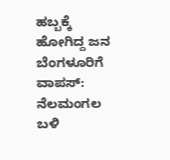ಹಬ್ಬಕ್ಕೆ ಹೋಗಿದ್ದ ಜನ ಬೆಂಗಳೂರಿಗೆ ವಾಪಸ್: ನೆಲಮಂಗಲ ಬಳಿ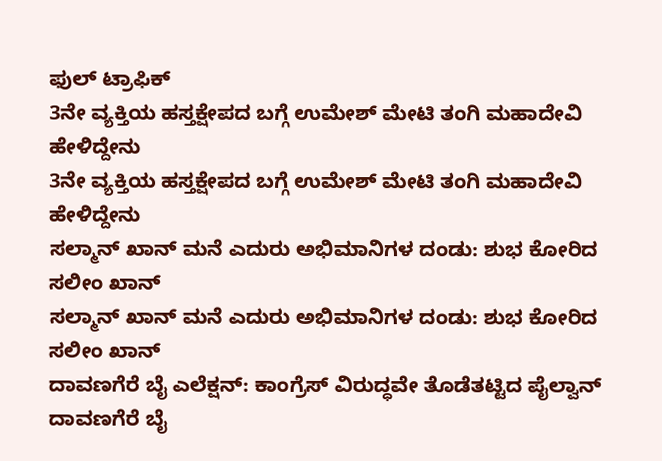ಫುಲ್ ಟ್ರಾಫಿಕ್
3ನೇ ವ್ಯಕ್ತಿಯ ಹಸ್ತಕ್ಷೇಪದ ಬಗ್ಗೆ ಉಮೇಶ್‌ ಮೇಟಿ ತಂಗಿ ಮಹಾದೇವಿ ಹೇಳಿದ್ದೇನು
3ನೇ ವ್ಯಕ್ತಿಯ ಹಸ್ತಕ್ಷೇಪದ ಬಗ್ಗೆ ಉಮೇಶ್‌ ಮೇಟಿ ತಂಗಿ ಮಹಾದೇವಿ ಹೇಳಿದ್ದೇನು
ಸಲ್ಮಾನ್ ಖಾನ್ ಮನೆ ಎದುರು ಅಭಿಮಾನಿಗಳ ದಂಡು: ಶುಭ ಕೋರಿದ ಸಲೀಂ ಖಾನ್
ಸಲ್ಮಾನ್ ಖಾನ್ ಮನೆ ಎದುರು ಅಭಿಮಾನಿಗಳ ದಂಡು: ಶುಭ ಕೋರಿದ ಸಲೀಂ ಖಾನ್
ದಾವಣಗೆರೆ ಬೈ ಎಲೆಕ್ಷನ್: ಕಾಂಗ್ರೆಸ್ ವಿರುದ್ಧವೇ ತೊಡೆತಟ್ಟಿದ ಪೈಲ್ವಾನ್
ದಾವಣಗೆರೆ ಬೈ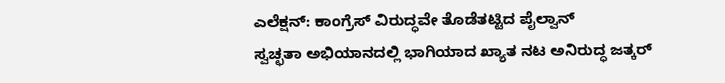ಎಲೆಕ್ಷನ್: ಕಾಂಗ್ರೆಸ್ ವಿರುದ್ಧವೇ ತೊಡೆತಟ್ಟಿದ ಪೈಲ್ವಾನ್
ಸ್ವಚ್ಛತಾ ಅಭಿಯಾನದಲ್ಲಿ ಭಾಗಿಯಾದ ಖ್ಯಾತ ನಟ ಅನಿರುದ್ಧ ಜತ್ಕರ್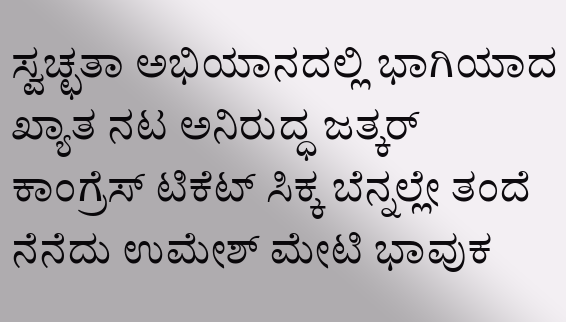ಸ್ವಚ್ಛತಾ ಅಭಿಯಾನದಲ್ಲಿ ಭಾಗಿಯಾದ ಖ್ಯಾತ ನಟ ಅನಿರುದ್ಧ ಜತ್ಕರ್
ಕಾಂಗ್ರೆಸ್ ಟಿಕೆಟ್ ಸಿಕ್ಕ ಬೆನ್ನಲ್ಲೇ ತಂದೆ ನೆನೆದು ಉಮೇಶ್ ಮೇಟಿ ಭಾವುಕ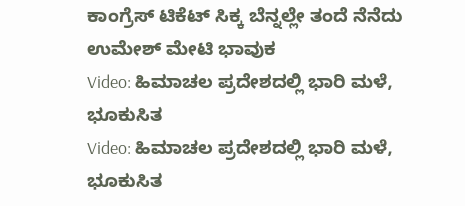ಕಾಂಗ್ರೆಸ್ ಟಿಕೆಟ್ ಸಿಕ್ಕ ಬೆನ್ನಲ್ಲೇ ತಂದೆ ನೆನೆದು ಉಮೇಶ್ ಮೇಟಿ ಭಾವುಕ
Video: ಹಿಮಾಚಲ ಪ್ರದೇಶದಲ್ಲಿ ಭಾರಿ ಮಳೆ, ಭೂಕುಸಿತ
Video: ಹಿಮಾಚಲ ಪ್ರದೇಶದಲ್ಲಿ ಭಾರಿ ಮಳೆ, ಭೂಕುಸಿತ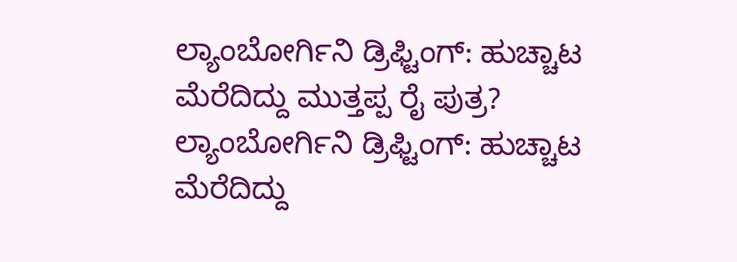ಲ್ಯಾಂಬೋರ್ಗಿನಿ ಡ್ರಿಫ್ಟಿಂಗ್: ಹುಚ್ಚಾಟ ಮೆರೆದಿದ್ದು ಮುತ್ತಪ್ಪ ರೈ ಪುತ್ರ?
ಲ್ಯಾಂಬೋರ್ಗಿನಿ ಡ್ರಿಫ್ಟಿಂಗ್: ಹುಚ್ಚಾಟ ಮೆರೆದಿದ್ದು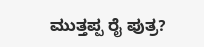ಮುತ್ತಪ್ಪ ರೈ ಪುತ್ರ?